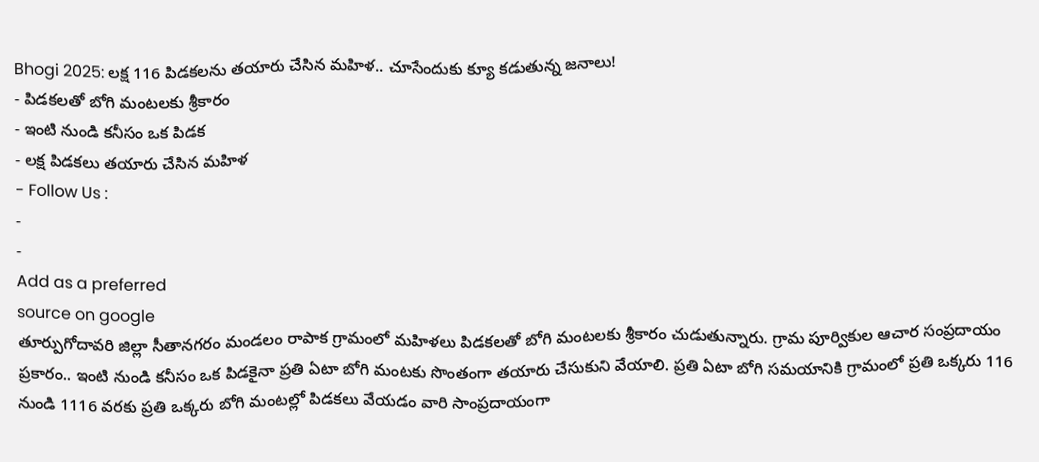Bhogi 2025: లక్ష 116 పిడకలను తయారు చేసిన మహిళ.. చూసేందుకు క్యూ కడుతున్న జనాలు!
- పిడకలతో బోగి మంటలకు శ్రీకారం
- ఇంటి నుండి కనీసం ఒక పిడక
- లక్ష పిడకలు తయారు చేసిన మహిళ
- Follow Us :
-
-
Add as a preferred
source on google
తూర్పుగోదావరి జిల్లా సీతానగరం మండలం రాపాక గ్రామంలో మహిళలు పిడకలతో బోగి మంటలకు శ్రీకారం చుడుతున్నారు. గ్రామ పూర్వికుల ఆచార సంప్రదాయం ప్రకారం.. ఇంటి నుండి కనీసం ఒక పిడకైనా ప్రతి ఏటా బోగి మంటకు సొంతంగా తయారు చేసుకుని వేయాలి. ప్రతి ఏటా బోగి సమయానికి గ్రామంలో ప్రతి ఒక్కరు 116 నుండి 1116 వరకు ప్రతి ఒక్కరు బోగి మంటల్లో పిడకలు వేయడం వారి సాంప్రదాయంగా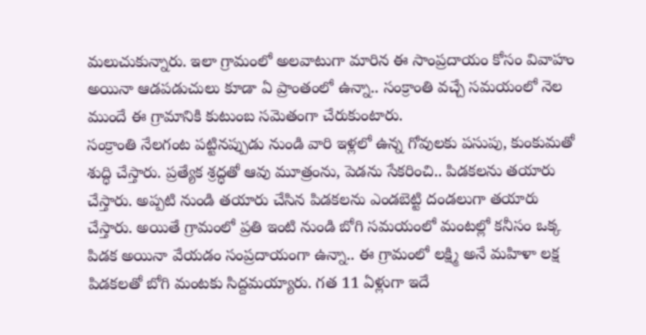మలుచుకున్నారు. ఇలా గ్రామంలో అలవాటుగా మారిన ఈ సాంప్రదాయం కోసం వివాహం అయినా ఆడపడుచులు కూడా ఏ ప్రాంతంలో ఉన్నా.. సంక్రాంతి వచ్చే సమయంలో నెల ముందే ఈ గ్రామానికి కుటుంబ సమెతంగా చేరుకుంటారు.
సంక్రాంతి నేలగంట పట్టినప్పుడు నుండి వారి ఇళ్లలో ఉన్న గోవులకు పసుపు, కుంకుమతో శుద్ధి చేస్తారు. ప్రత్యేక శ్రద్ధతో ఆవు మూత్రంను, పెడను సేకరించి.. పిడకలను తయారు చేస్తారు. అప్పటి నుండి తయారు చేసిన పిడకలను ఎండబెట్టి దండలుగా తయారు చేస్తారు. అయితే గ్రామంలో ప్రతి ఇంటి నుండి బోగి సమయంలో మంటల్లో కనీసం ఒక్క పిడక అయినా వేయడం సంప్రదాయంగా ఉన్నా.. ఈ గ్రామంలో లక్ష్మి అనే మహిళా లక్ష పిడకలతో బోగి మంటకు సిద్దమయ్యారు. గత 11 ఏళ్లుగా ఇదే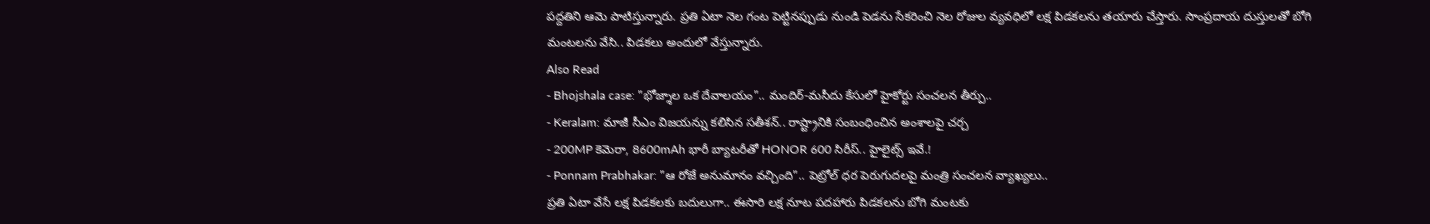పద్దతిని ఆమె పాటిస్తున్నారు. ప్రతి ఏటా నెల గంట పెట్టినప్పుడు నుండి పెడను సేకరించి నెల రోజుల వ్యవధిలో లక్ష పిడకలను తయారు చేస్తారు. సాంప్రదాయ దుస్తులతో బోగి మంటలను వేసి.. పిడకలు అందులో వేస్తున్నారు.
Also Read
- Bhojshala case: "భోజ్శాల ఒక దేవాలయం".. మందిర్-మసీదు కేసులో హైకోర్టు సంచలన తీర్పు..
- Keralam: మాజీ సీఎం విజయన్ను కలిసిన సతీశన్.. రాష్ట్రానికి సంబంధించిన అంశాలపై చర్చ
- 200MP కెమెరా, 8600mAh భారీ బ్యాటరీతో HONOR 600 సిరీస్.. హైలైట్స్ ఇవే.!
- Ponnam Prabhakar: "ఆ రోజే అనుమానం వచ్చింది".. పెట్రోల్ ధర పెరుగుదలపై మంత్రి సంచలన వ్యాఖ్యలు..
ప్రతి ఏటా వేసే లక్ష పిడకలకు బదులుగా.. ఈసారి లక్ష నూట పదహారు పిడకలను బోగి మంటకు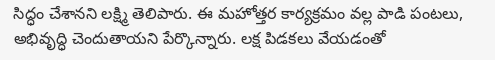సిద్ధం చేశానని లక్ష్మి తెలిపారు. ఈ మహోత్తర కార్యక్రమం వల్ల పాడి పంటలు, అభివృద్ధి చెందుతాయని పేర్కొన్నారు. లక్ష పిడకలు వేయడంతో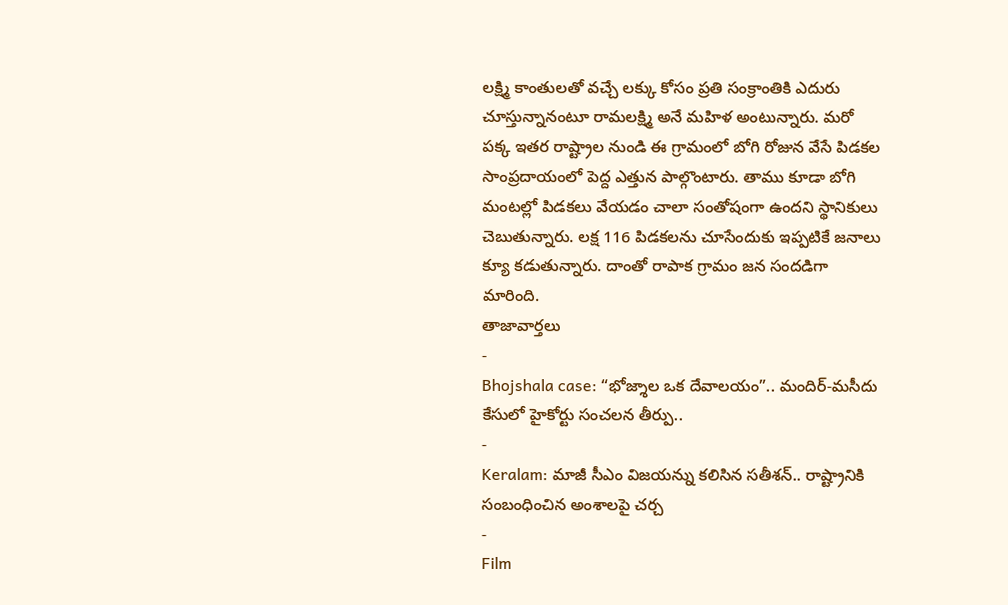లక్ష్మి కాంతులతో వచ్చే లక్కు కోసం ప్రతి సంక్రాంతికి ఎదురు చూస్తున్నానంటూ రామలక్ష్మి అనే మహిళ అంటున్నారు. మరో పక్క ఇతర రాష్ట్రాల నుండి ఈ గ్రామంలో బోగి రోజున వేసే పిడకల సాంప్రదాయంలో పెద్ద ఎత్తున పాల్గొంటారు. తాము కూడా బోగి మంటల్లో పిడకలు వేయడం చాలా సంతోషంగా ఉందని స్థానికులు చెబుతున్నారు. లక్ష 116 పిడకలను చూసేందుకు ఇప్పటికే జనాలు క్యూ కడుతున్నారు. దాంతో రాపాక గ్రామం జన సందడిగా మారింది.
తాజావార్తలు
-
Bhojshala case: “భోజ్శాల ఒక దేవాలయం”.. మందిర్-మసీదు కేసులో హైకోర్టు సంచలన తీర్పు..
-
Keralam: మాజీ సీఎం విజయన్ను కలిసిన సతీశన్.. రాష్ట్రానికి సంబంధించిన అంశాలపై చర్చ
-
Film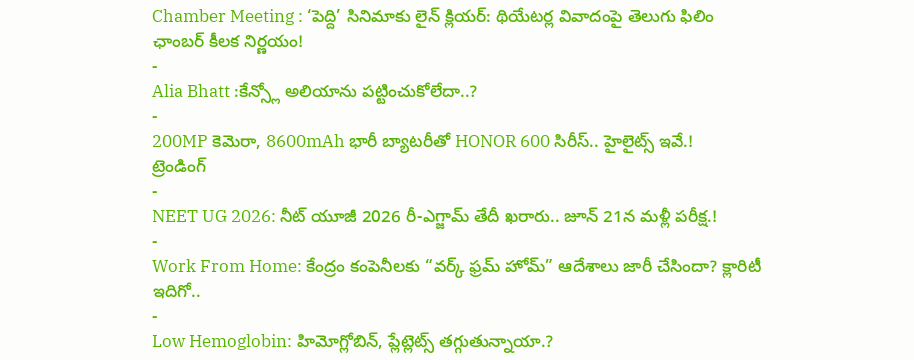Chamber Meeting : ‘పెద్ది’ సినిమాకు లైన్ క్లియర్: థియేటర్ల వివాదంపై తెలుగు ఫిలిం ఛాంబర్ కీలక నిర్ణయం!
-
Alia Bhatt :కేన్స్లో అలియాను పట్టించుకోలేదా..?
-
200MP కెమెరా, 8600mAh భారీ బ్యాటరీతో HONOR 600 సిరీస్.. హైలైట్స్ ఇవే.!
ట్రెండింగ్
-
NEET UG 2026: నీట్ యూజీ 2026 రీ-ఎగ్జామ్ తేదీ ఖరారు.. జూన్ 21న మళ్లీ పరీక్ష.!
-
Work From Home: కేంద్రం కంపెనీలకు “వర్క్ ఫ్రమ్ హోమ్” ఆదేశాలు జారీ చేసిందా? క్లారిటీ ఇదిగో..
-
Low Hemoglobin: హిమోగ్లోబిన్, ప్లేట్లెట్స్ తగ్గుతున్నాయా.?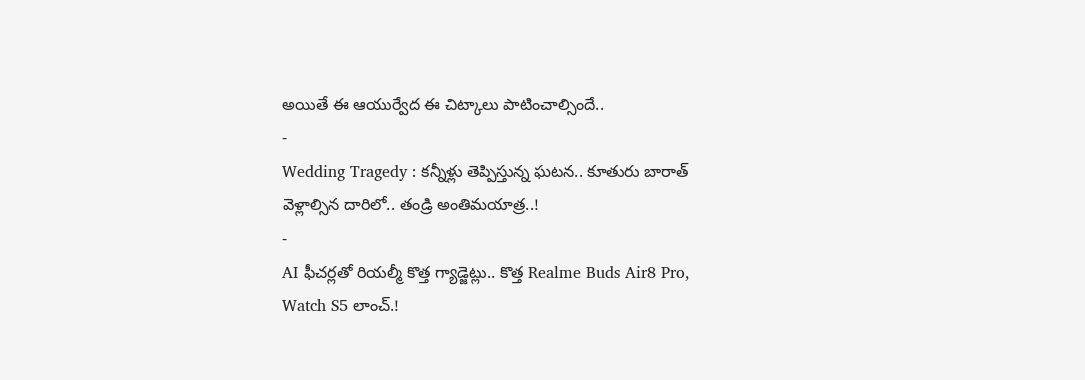అయితే ఈ ఆయుర్వేద ఈ చిట్కాలు పాటించాల్సిందే..
-
Wedding Tragedy : కన్నీళ్లు తెప్పిస్తున్న ఘటన.. కూతురు బారాత్ వెళ్లాల్సిన దారిలో.. తండ్రి అంతిమయాత్ర..!
-
AI ఫీచర్లతో రియల్మీ కొత్త గ్యాడ్జెట్లు.. కొత్త Realme Buds Air8 Pro, Watch S5 లాంచ్.!